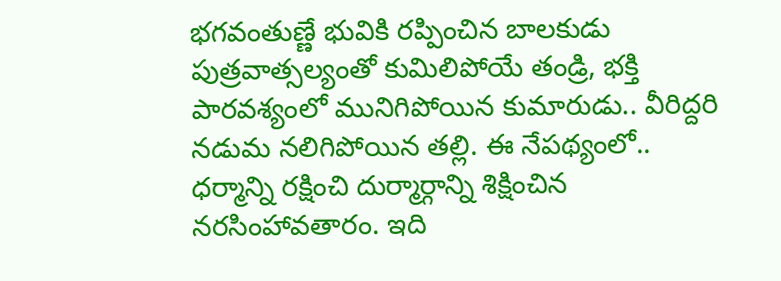భగవంతుణ్ణే భువికి రప్పించిన బాలకుడు
పుత్రవాత్సల్యంతో కుమిలిపోయే తండ్రి, భక్తి పారవశ్యంలో మునిగిపోయిన కుమారుడు.. వీరిద్దరి నడుమ నలిగిపోయిన తల్లి. ఈ నేపథ్యంలో.. ధర్మాన్ని రక్షించి దుర్మార్గాన్ని శిక్షించిన నరసింహావతారం. ఇది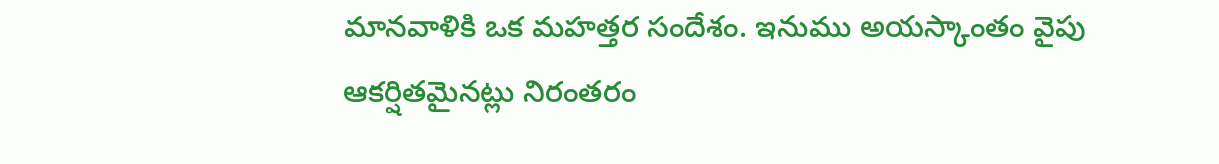మానవాళికి ఒక మహత్తర సందేశం. ఇనుము అయస్కాంతం వైపు ఆకర్షితమైనట్లు నిరంతరం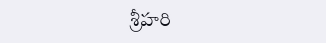శ్రీహరి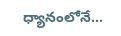ధ్యానంలోనే...